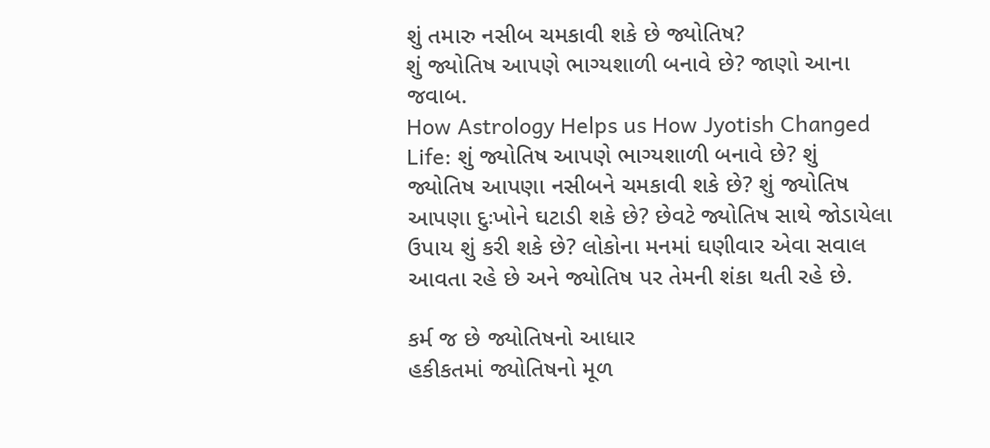શું તમારુ નસીબ ચમકાવી શકે છે જ્યોતિષ?
શું જ્યોતિષ આપણે ભાગ્યશાળી બનાવે છે? જાણો આના જવાબ.
How Astrology Helps us How Jyotish Changed Life: શું જ્યોતિષ આપણે ભાગ્યશાળી બનાવે છે? શું જ્યોતિષ આપણા નસીબને ચમકાવી શકે છે? શું જ્યોતિષ આપણા દુઃખોને ઘટાડી શકે છે? છેવટે જ્યોતિષ સાથે જોડાયેલા ઉપાય શું કરી શકે છે? લોકોના મનમાં ઘણીવાર એવા સવાલ આવતા રહે છે અને જ્યોતિષ પર તેમની શંકા થતી રહે છે.

કર્મ જ છે જ્યોતિષનો આધાર
હકીકતમાં જ્યોતિષનો મૂળ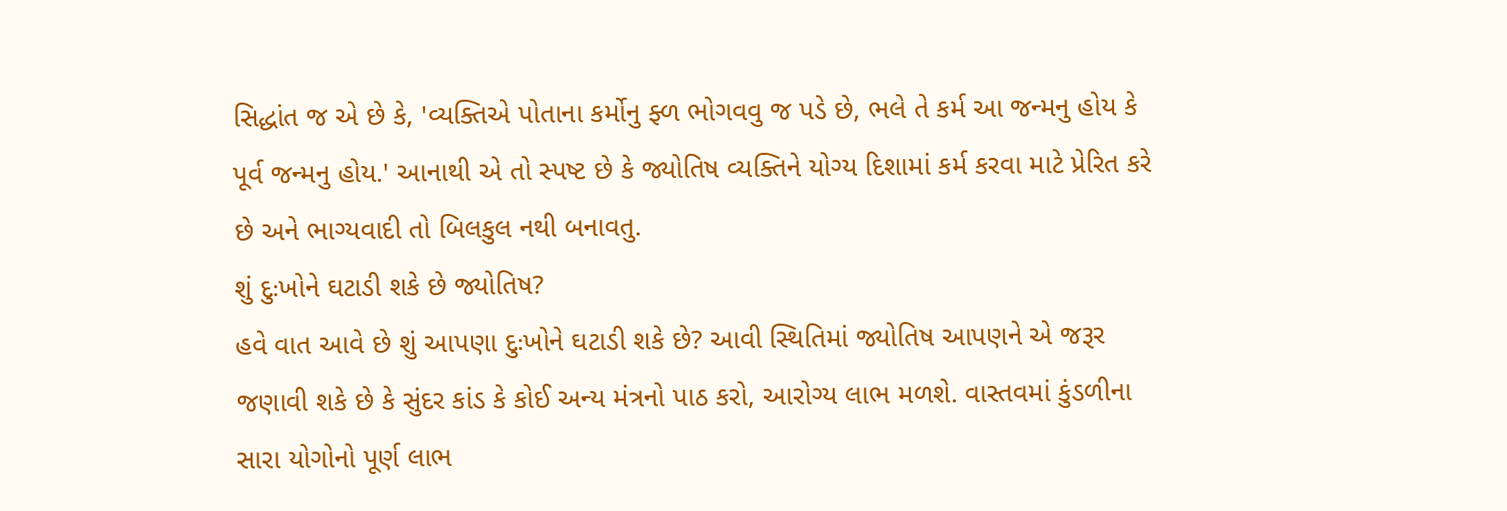સિદ્ધાંત જ એ છે કે, 'વ્યક્તિએ પોતાના કર્મોનુ ફ્ળ ભોગવવુ જ પડે છે, ભલે તે કર્મ આ જન્મનુ હોય કે પૂર્વ જન્મનુ હોય.' આનાથી એ તો સ્પષ્ટ છે કે જ્યોતિષ વ્યક્તિને યોગ્ય દિશામાં કર્મ કરવા માટે પ્રેરિત કરે છે અને ભાગ્યવાદી તો બિલકુલ નથી બનાવતુ.
શું દુઃખોને ઘટાડી શકે છે જ્યોતિષ?
હવે વાત આવે છે શું આપણા દુઃખોને ઘટાડી શકે છે? આવી સ્થિતિમાં જ્યોતિષ આપણને એ જરૂર જણાવી શકે છે કે સુંદર કાંડ કે કોઈ અન્ય મંત્રનો પાઠ કરો, આરોગ્ય લાભ મળશે. વાસ્તવમાં કુંડળીના સારા યોગોનો પૂર્ણ લાભ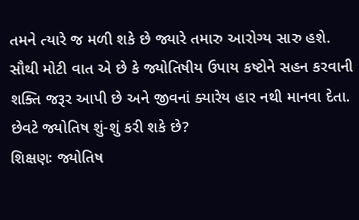તમને ત્યારે જ મળી શકે છે જ્યારે તમારુ આરોગ્ય સારુ હશે. સૌથી મોટી વાત એ છે કે જ્યોતિષીય ઉપાય કષ્ટોને સહન કરવાની શક્તિ જરૂર આપી છે અને જીવનાં ક્યારેય હાર નથી માનવા દેતા.
છેવટે જ્યોતિષ શું-શું કરી શકે છે?
શિક્ષણઃ જ્યોતિષ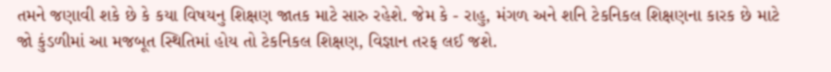તમને જણાવી શકે છે કે કયા વિષયનુ શિક્ષણ જાતક માટે સારુ રહેશે. જેમ કે - રાહુ, મંગળ અને શનિ ટેકનિકલ શિક્ષણના કારક છે માટે જો કુંડળીમાં આ મજબૂત સ્થિતિમાં હોય તો ટેકનિકલ શિક્ષણ, વિજ્ઞાન તરફ લઈ જશે.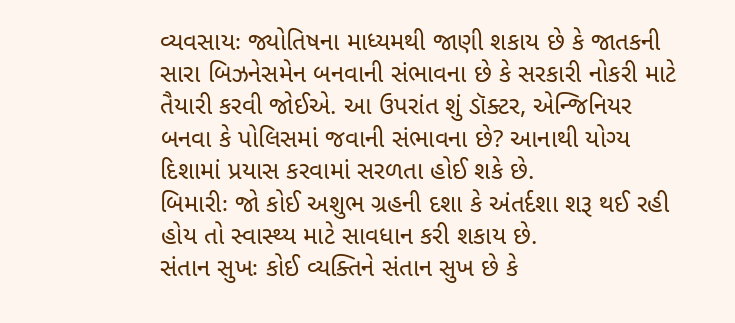વ્યવસાયઃ જ્યોતિષના માધ્યમથી જાણી શકાય છે કે જાતકની સારા બિઝનેસમેન બનવાની સંભાવના છે કે સરકારી નોકરી માટે તૈયારી કરવી જોઈએ. આ ઉપરાંત શું ડૉક્ટર, એન્જિનિયર બનવા કે પોલિસમાં જવાની સંભાવના છે? આનાથી યોગ્ય દિશામાં પ્રયાસ કરવામાં સરળતા હોઈ શકે છે.
બિમારીઃ જો કોઈ અશુભ ગ્રહની દશા કે અંતર્દશા શરૂ થઈ રહી હોય તો સ્વાસ્થ્ય માટે સાવધાન કરી શકાય છે.
સંતાન સુખઃ કોઈ વ્યક્તિને સંતાન સુખ છે કે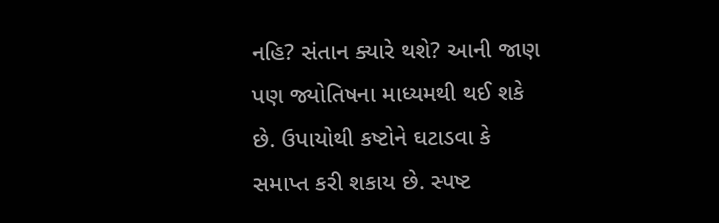નહિ? સંતાન ક્યારે થશે? આની જાણ પણ જ્યોતિષના માધ્યમથી થઈ શકે છે. ઉપાયોથી કષ્ટોને ઘટાડવા કે સમાપ્ત કરી શકાય છે. સ્પષ્ટ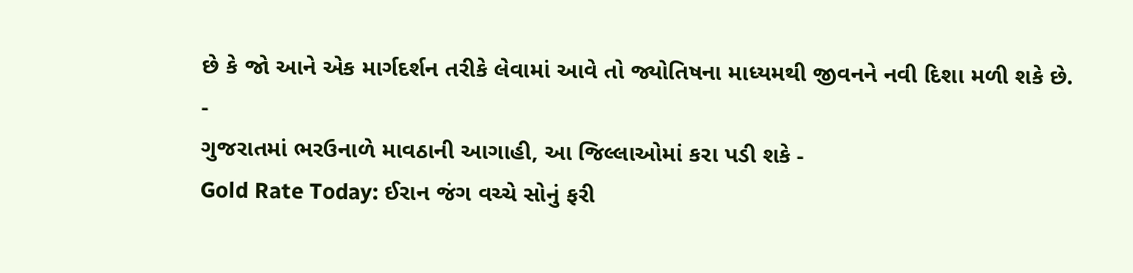છે કે જો આને એક માર્ગદર્શન તરીકે લેવામાં આવે તો જ્યોતિષના માધ્યમથી જીવનને નવી દિશા મળી શકે છે.
-
ગુજરાતમાં ભરઉનાળે માવઠાની આગાહી, આ જિલ્લાઓમાં કરા પડી શકે -
Gold Rate Today: ઈરાન જંગ વચ્ચે સોનું ફરી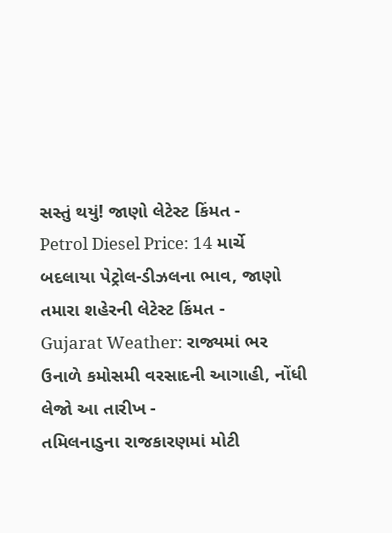સસ્તું થયું! જાણો લેટેસ્ટ કિંમત -
Petrol Diesel Price: 14 માર્ચે બદલાયા પેટ્રોલ-ડીઝલના ભાવ, જાણો તમારા શહેરની લેટેસ્ટ કિંમત -
Gujarat Weather: રાજ્યમાં ભર ઉનાળે કમોસમી વરસાદની આગાહી, નોંધી લેજો આ તારીખ -
તમિલનાડુના રાજકારણમાં મોટી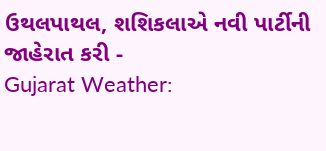ઉથલપાથલ, શશિકલાએ નવી પાર્ટીની જાહેરાત કરી -
Gujarat Weather: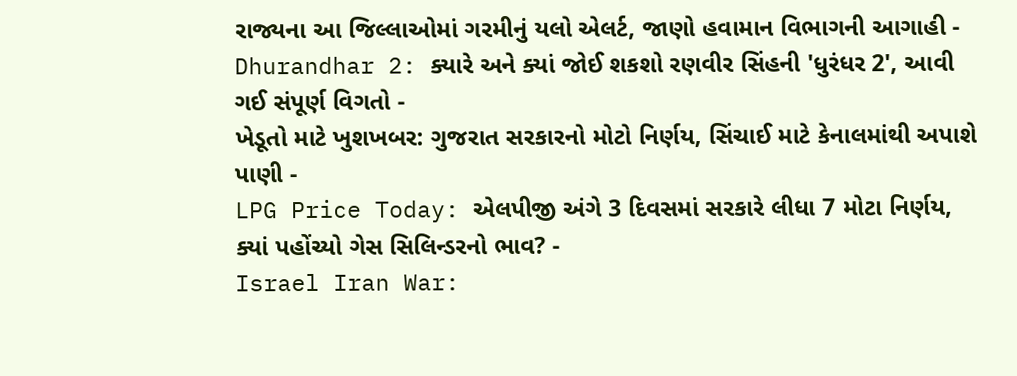રાજ્યના આ જિલ્લાઓમાં ગરમીનું યલો એલર્ટ, જાણો હવામાન વિભાગની આગાહી -
Dhurandhar 2: ક્યારે અને ક્યાં જોઈ શકશો રણવીર સિંહની 'ધુરંધર 2', આવી ગઈ સંપૂર્ણ વિગતો -
ખેડૂતો માટે ખુશખબર: ગુજરાત સરકારનો મોટો નિર્ણય, સિંચાઈ માટે કેનાલમાંથી અપાશે પાણી -
LPG Price Today: એલપીજી અંગે 3 દિવસમાં સરકારે લીધા 7 મોટા નિર્ણય, ક્યાં પહોંચ્યો ગેસ સિલિન્ડરનો ભાવ? -
Israel Iran War: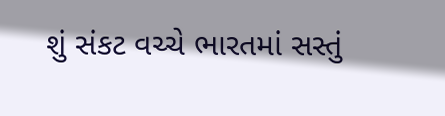શું સંકટ વચ્ચે ભારતમાં સસ્તું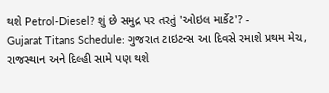થશે Petrol-Diesel? શું છે સમુદ્ર પર તરતું 'ઓઇલ માર્કેટ'? -
Gujarat Titans Schedule: ગુજરાત ટાઇટન્સ આ દિવસે રમાશે પ્રથમ મેચ, રાજસ્થાન અને દિલ્હી સામે પણ થશે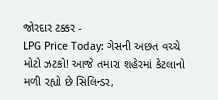જોરદાર ટક્કર -
LPG Price Today: ગેસની અછત વચ્ચે મોટો ઝટકો! આજે તમારા શહેરમાં કેટલાનો મળી રહ્યો છે સિલિન્ડર,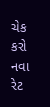ચેક કરો નવા રેટ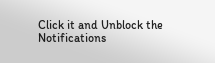Click it and Unblock the Notifications